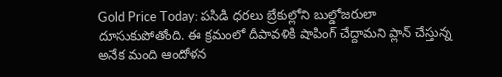Gold Price Today: పసిడి ధరలు బ్రేకుల్లోని బుల్డోజరులా దూసుకుపోతోంది. ఈ క్రమంలో దీపావళికి షాపింగ్ చేద్దామని ప్లాన్ చేస్తున్న అనేక మంది ఆందోళన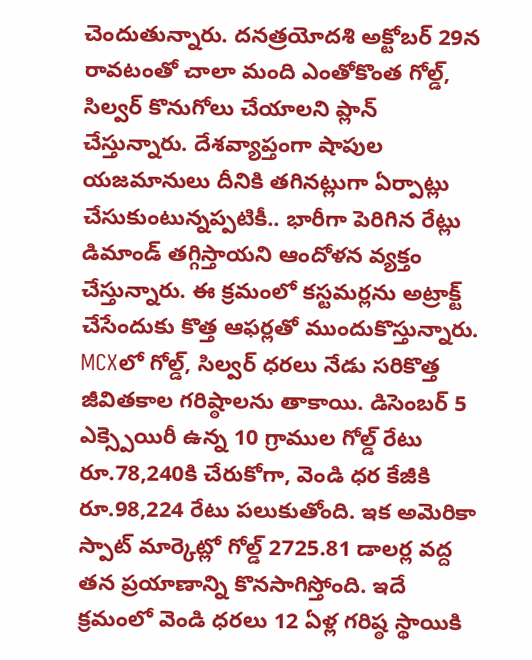చెందుతున్నారు. దనత్రయోదశి అక్టోబర్ 29న రావటంతో చాలా మంది ఎంతోకొంత గోల్డ్, సిల్వర్ కొనుగోలు చేయాలని ప్లాన్ చేస్తున్నారు. దేశవ్యాప్తంగా షాపుల యజమానులు దీనికి తగినట్లుగా ఏర్పాట్లు చేసుకుంటున్నప్పటికీ.. భారీగా పెరిగిన రేట్లు డిమాండ్ తగ్గిస్తాయని ఆందోళన వ్యక్తం చేస్తున్నారు. ఈ క్రమంలో కస్టమర్లను అట్రాక్ట్ చేసేందుకు కొత్త ఆఫర్లతో ముందుకొస్తున్నారు.
MCXలో గోల్డ్, సిల్వర్ ధరలు నేడు సరికొత్త జీవితకాల గరిష్ఠాలను తాకాయి. డిసెంబర్ 5 ఎక్స్పెయిరీ ఉన్న 10 గ్రాముల గోల్డ్ రేటు రూ.78,240కి చేరుకోగా, వెండి ధర కేజీకి రూ.98,224 రేటు పలుకుతోంది. ఇక అమెరికా స్పాట్ మార్కెట్లో గోల్డ్ 2725.81 డాలర్ల వద్ద తన ప్రయాణాన్ని కొనసాగిస్తోంది. ఇదే క్రమంలో వెండి ధరలు 12 ఏళ్ల గరిష్ఠ స్థాయికి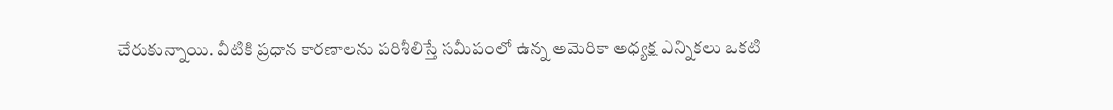చేరుకున్నాయి. వీటికి ప్రధాన కారణాలను పరిశీలిస్తే సమీపంలో ఉన్న అమెరికా అధ్యక్ష ఎన్నికలు ఒకటి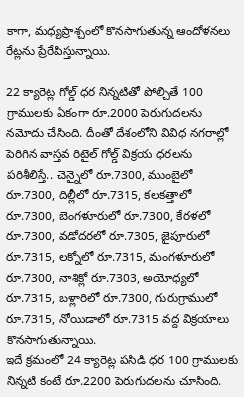కాగా, మధ్యప్రాశ్చంలో కొనసాగుతున్న ఆందోళనలు రేట్లను ప్రేరేపిస్తున్నాయి.

22 క్యారెట్ల గోల్డ్ ధర నిన్నటితో పోల్చితే 100 గ్రాములకు ఏకంగా రూ.2000 పెరుగుదలను నమోదు చేసింది. దీంతో దేశంలోని వివిధ నగరాల్లో పెరిగిన వాస్తవ రిటైల్ గోల్డ్ విక్రయ ధరలను పరిశీలిస్తే.. చెన్నైలో రూ.7300, ముంబైలో రూ.7300, దిల్లీలో రూ.7315, కలకత్తాలో రూ.7300, బెంగళూరులో రూ.7300, కేరళలో రూ.7300, వడోదరలో రూ.7305, జైపూరులో రూ.7315, లక్నోలో రూ.7315, మంగళూరులో రూ.7300, నాశిక్లో రూ.7303, అయోధ్యలో రూ.7315, బళ్లారిలో రూ.7300, గురుగ్రాములో రూ.7315, నోయిడాలో రూ.7315 వద్ద విక్రయాలు కొనసాగుతున్నాయి.
ఇదే క్రమంలో 24 క్యారెట్ల పసిడి ధర 100 గ్రాములకు నిన్నటి కంటే రూ.2200 పెరుగుదలను చూసింది.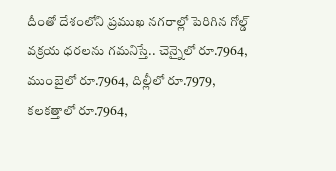దీంతో దేశంలోని ప్రముఖ నగరాల్లో పెరిగిన గోల్డ్ వక్రయ ధరలను గమనిస్తే.. చెన్నైలో రూ.7964, ముంబైలో రూ.7964, దిల్లీలో రూ.7979, కలకత్తాలో రూ.7964,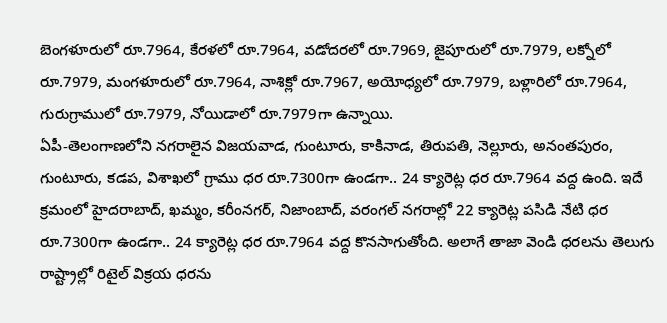బెంగళూరులో రూ.7964, కేరళలో రూ.7964, వడోదరలో రూ.7969, జైపూరులో రూ.7979, లక్నోలో రూ.7979, మంగళూరులో రూ.7964, నాశిక్లో రూ.7967, అయోధ్యలో రూ.7979, బళ్లారిలో రూ.7964, గురుగ్రాములో రూ.7979, నోయిడాలో రూ.7979గా ఉన్నాయి.
ఏపీ-తెలంగాణలోని నగరాలైన విజయవాడ, గుంటూరు, కాకినాడ, తిరుపతి, నెల్లూరు, అనంతపురం, గుంటూరు, కడప, విశాఖలో గ్రాము ధర రూ.7300గా ఉండగా.. 24 క్యారెట్ల ధర రూ.7964 వద్ద ఉంది. ఇదే క్రమంలో హైదరాబాద్, ఖమ్మం, కరీంనగర్, నిజాంబాద్, వరంగల్ నగరాల్లో 22 క్యారెట్ల పసిడి నేటి ధర రూ.7300గా ఉండగా.. 24 క్యారెట్ల ధర రూ.7964 వద్ద కొనసాగుతోంది. అలాగే తాజా వెండి ధరలను తెలుగు రాష్ట్రాల్లో రిటైల్ విక్రయ ధరను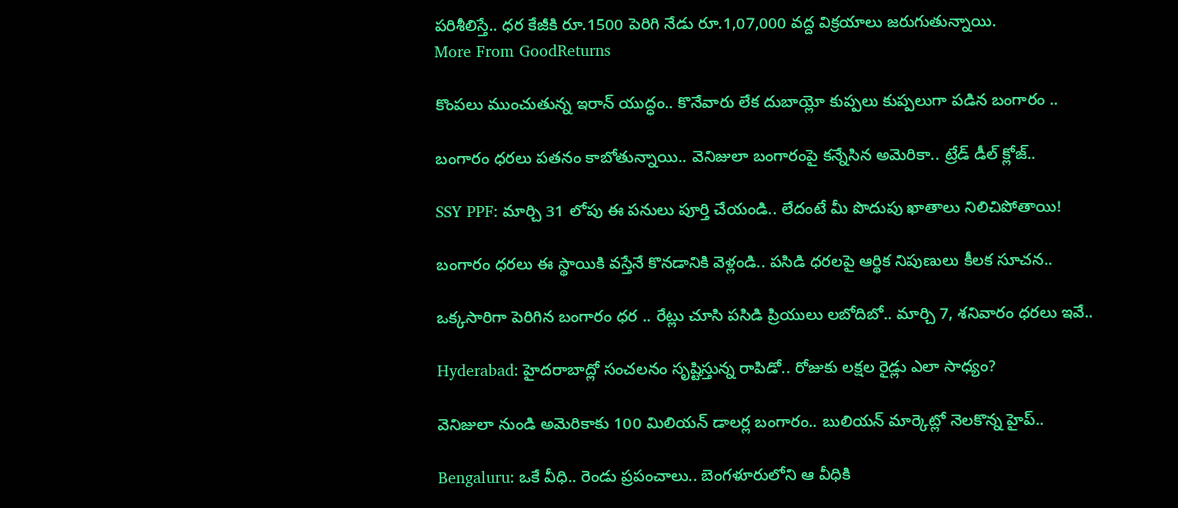పరిశీలిస్తే.. ధర కేజీకి రూ.1500 పెరిగి నేడు రూ.1,07,000 వద్ద విక్రయాలు జరుగుతున్నాయి.
More From GoodReturns

కొంపలు ముంచుతున్న ఇరాన్ యుద్ధం.. కొనేవారు లేక దుబాయ్లో కుప్పలు కుప్పలుగా పడిన బంగారం ..

బంగారం ధరలు పతనం కాబోతున్నాయి.. వెనిజులా బంగారంపై కన్నేసిన అమెరికా.. ట్రేడ్ డీల్ క్లోజ్..

SSY PPF: మార్చి 31 లోపు ఈ పనులు పూర్తి చేయండి.. లేదంటే మీ పొదుపు ఖాతాలు నిలిచిపోతాయి!

బంగారం ధరలు ఈ స్థాయికి వస్తేనే కొనడానికి వెళ్లండి.. పసిడి ధరలపై ఆర్థిక నిపుణులు కీలక సూచన..

ఒక్కసారిగా పెరిగిన బంగారం ధర .. రేట్లు చూసి పసిడి ప్రియులు లబోదిబో.. మార్చి 7, శనివారం ధరలు ఇవే..

Hyderabad: హైదరాబాద్లో సంచలనం సృష్టిస్తున్న రాపిడో.. రోజుకు లక్షల రైడ్లు ఎలా సాధ్యం?

వెనిజులా నుండి అమెరికాకు 100 మిలియన్ డాలర్ల బంగారం.. బులియన్ మార్కెట్లో నెలకొన్న హైప్..

Bengaluru: ఒకే వీధి.. రెండు ప్రపంచాలు.. బెంగళూరులోని ఆ వీధికి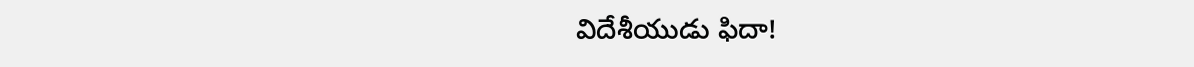విదేశీయుడు ఫిదా!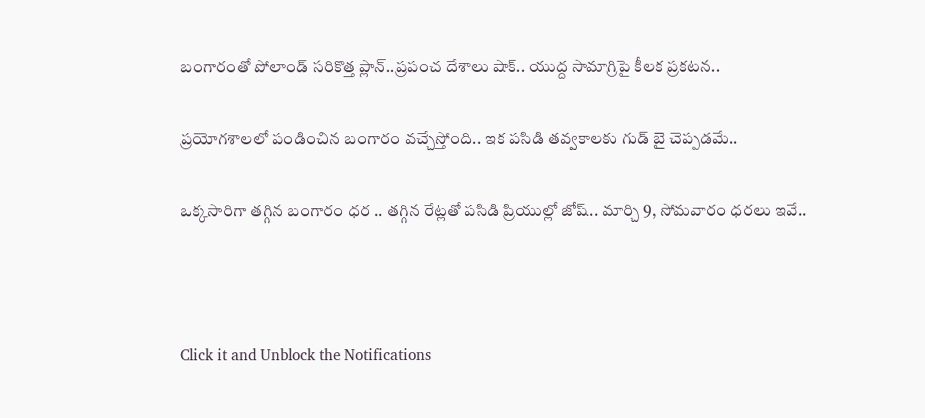బంగారంతో పోలాండ్ సరికొత్త ప్లాన్..ప్రపంచ దేశాలు షాక్.. యుద్ద సామాగ్రిపై కీలక ప్రకటన..

ప్రయోగశాలలో పండించిన బంగారం వచ్చేస్తోంది.. ఇక పసిడి తవ్వకాలకు గుడ్ బై చెప్పడమే..

ఒక్కసారిగా తగ్గిన బంగారం ధర .. తగ్గిన రేట్లతో పసిడి ప్రియుల్లో జోష్.. మార్చి 9, సోమవారం ధరలు ఇవే..



Click it and Unblock the Notifications